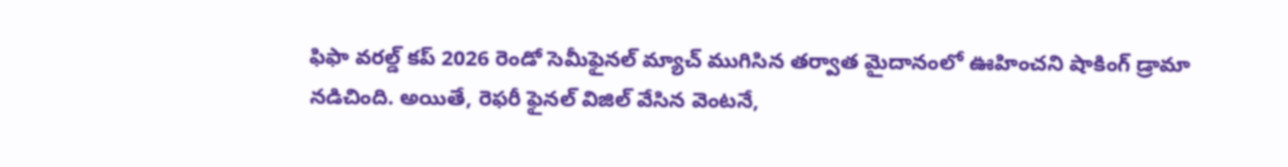ఫిఫా వరల్డ్ కప్ 2026 రెండో సెమీఫైనల్ మ్యాచ్ ముగిసిన తర్వాత మైదానంలో ఊహించని షాకింగ్ డ్రామా నడిచింది. అయితే, రెఫరీ ఫైనల్ విజిల్ వేసిన వెంటనే,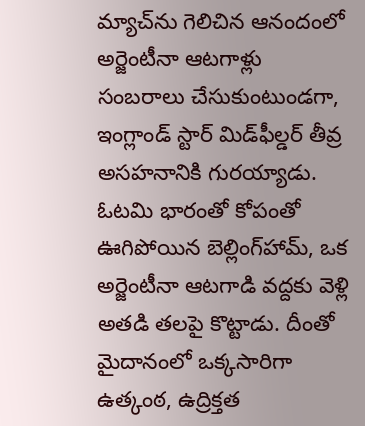మ్యాచ్‌ను గెలిచిన ఆనందంలో అర్జెంటీనా ఆటగాళ్లు సంబరాలు చేసుకుంటుండగా, ఇంగ్లాండ్ స్టార్ మిడ్‌ఫీల్డర్ తీవ్ర అసహనానికి గురయ్యాడు. ఓటమి భారంతో కోపంతో ఊగిపోయిన బెల్లింగ్‌హామ్, ఒక అర్జెంటీనా ఆటగాడి వద్దకు వెళ్లి అతడి తలపై కొట్టాడు. దీంతో మైదానంలో ఒక్కసారిగా ఉత్కంఠ, ఉద్రిక్తత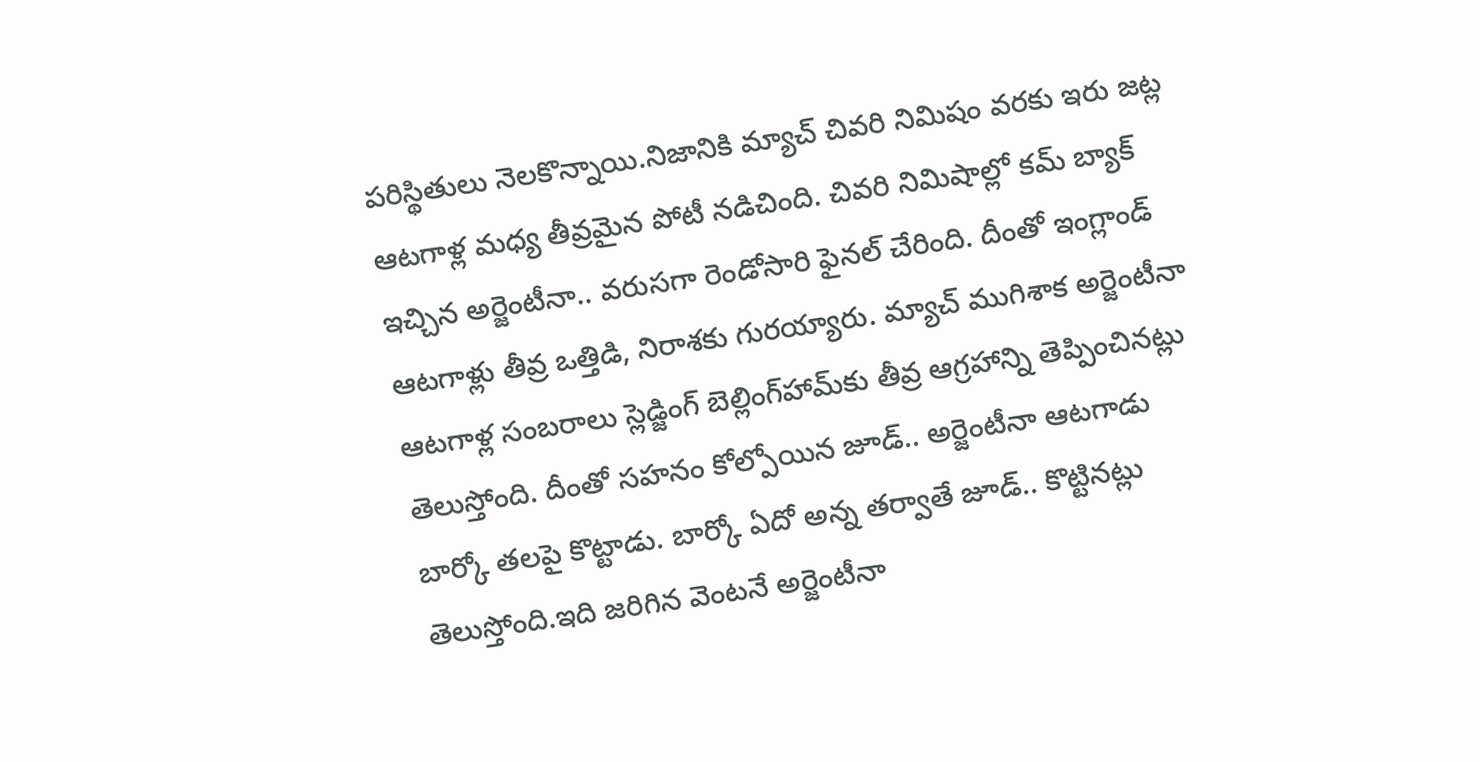పరిస్థితులు నెలకొన్నాయి.నిజానికి మ్యాచ్ చివరి నిమిషం వరకు ఇరు జట్ల ఆటగాళ్ల మధ్య తీవ్రమైన పోటీ నడిచింది. చివరి నిమిషాల్లో కమ్ బ్యాక్ ఇచ్చిన అర్జెంటీనా.. వరుసగా రెండోసారి ఫైనల్ చేరింది. దీంతో ఇంగ్లాండ్ ఆటగాళ్లు తీవ్ర ఒత్తిడి, నిరాశకు గురయ్యారు. మ్యాచ్ ముగిశాక అర్జెంటీనా ఆటగాళ్ల సంబరాలు స్లెడ్జింగ్ బెల్లింగ్‌హామ్‌కు తీవ్ర ఆగ్రహాన్ని తెప్పించినట్లు తెలుస్తోంది. దీంతో సహనం కోల్పోయిన జూడ్.. అర్జెంటీనా ఆటగాడు బార్కో తలపై కొట్టాడు. బార్కో ఏదో అన్న తర్వాతే జూడ్.. కొట్టినట్లు తెలుస్తోంది.ఇది జరిగిన వెంటనే అర్జెంటీనా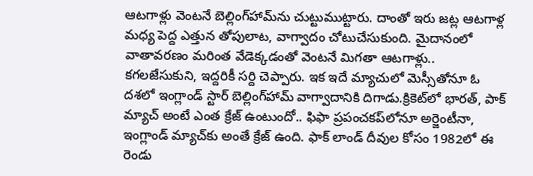ఆటగాళ్లు వెంటనే బెల్లింగ్‌హామ్‌ను చుట్టుముట్టారు. దాంతో ఇరు జట్ల ఆటగాళ్ల మధ్య పెద్ద ఎత్తున తోపులాట, వాగ్వాదం చోటుచేసుకుంది. మైదానంలో వాతావరణం మరింత వేడెక్కడంతో వెంటనే మిగతా ఆటగాళ్లు.. కగలజేసుకుని, ఇద్దరికీ సర్ది చెప్పారు. ఇక ఇదే మ్యాచులో మెస్సీతోనూ ఓ దశలో ఇంగ్లాండ్ స్టార్ బెల్లింగ్‌హామ్ వాగ్వాదానికి దిగాడు.క్రికెట్‌లో భారత్, పాక్ మ్యాచ్ అంటే ఎంత క్రేజ్ ఉంటుందో.. ఫిఫా ప్రపంచకప్‌లోనూ అర్జెంటీనా, ఇంగ్లాండ్ మ్యాచ్‌‌కు అంతే క్రేజ్ ఉంది. ఫాక్ లాండ్ దీవుల కోసం 1982లో ఈ రెండు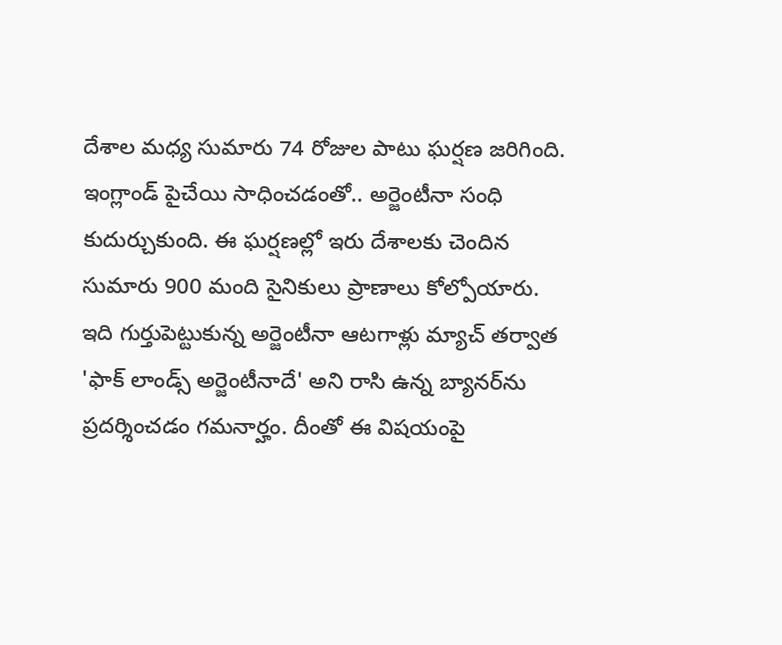దేశాల మధ్య సుమారు 74 రోజుల పాటు ఘర్షణ జరిగింది. ఇంగ్లాండ్ పైచేయి సాధించడంతో.. అర్జెంటీనా సంధి కుదుర్చుకుంది. ఈ ఘర్షణల్లో ఇరు దేశాలకు చెందిన సుమారు 900 మంది సైనికులు ప్రాణాలు కోల్పోయారు. ఇది గుర్తుపెట్టుకున్న అర్జెంటీనా ఆటగాళ్లు మ్యాచ్ తర్వాత 'ఫాక్ లాండ్స్ అర్జెంటీనాదే' అని రాసి ఉన్న బ్యానర్‌ను ప్రదర్శించడం గమనార్హం. దీంతో ఈ విషయంపై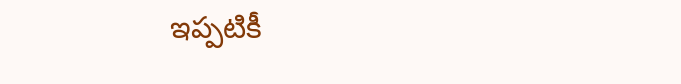ఇప్పటికీ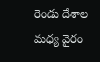రెండు దేశాల మధ్య వైరం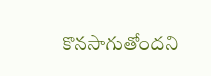కొనసాగుతోందని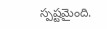స్పష్టమైంది.